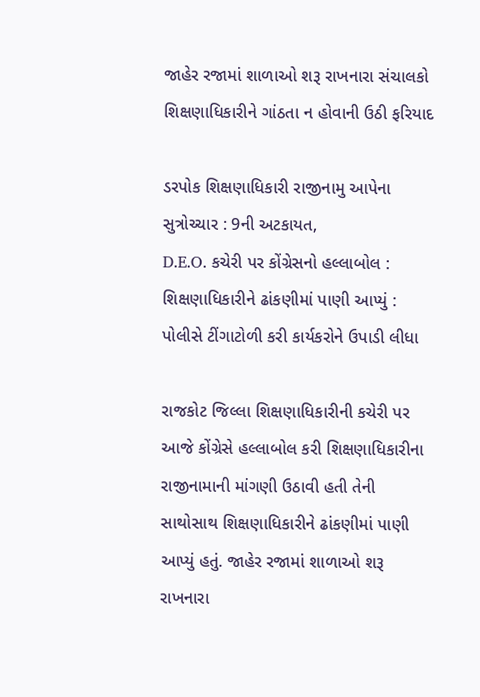જાહેર રજામાં શાળાઓ શરૂ રાખનારા સંચાલકો શિક્ષણાધિકારીને ગાંઠતા ન હોવાની ઉઠી ફરિયાદ

ડરપોક શિક્ષણાધિકારી રાજીનામુ આપેના સુત્રોચ્ચાર : 9ની અટકાયત,
D.E.O. કચેરી પર કોંગ્રેસનો હલ્લાબોલ : શિક્ષણાધિકારીને ઢાંકણીમાં પાણી આપ્યું : પોલીસે ટીંગાટોળી કરી કાર્યકરોને ઉપાડી લીધા

રાજકોટ જિલ્લા શિક્ષણાધિકારીની કચેરી પર આજે કોંગ્રેસે હલ્લાબોલ કરી શિક્ષણાધિકારીના રાજીનામાની માંગણી ઉઠાવી હતી તેની સાથોસાથ શિક્ષણાધિકારીને ઢાંકણીમાં પાણી આપ્યું હતું. જાહેર રજામાં શાળાઓ શરૂ રાખનારા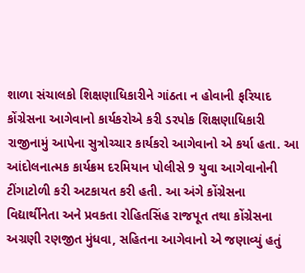શાળા સંચાલકો શિક્ષણાધિકારીને ગાંઠતા ન હોવાની ફરિયાદ કોંગ્રેસના આગેવાનો કાર્યકરોએ કરી ડરપોક શિક્ષણાધિકારી રાજીનામું આપેના સુત્રોચ્ચાર કાર્યકરો આગેવાનો એ કર્યા હતા. આ આંદોલનાત્મક કાર્યક્રમ દરમિયાન પોલીસે 9 યુવા આગેવાનોની ટીંગાટોળી કરી અટકાયત કરી હતી. આ અંગે કોંગ્રેસના વિદ્યાર્થીનેતા અને પ્રવકતા રોહિતસિંહ રાજપૂત તથા કોંગ્રેસના અગ્રણી રણજીત મુંધવા, સહિતના આગેવાનો એ જણાવ્યું હતું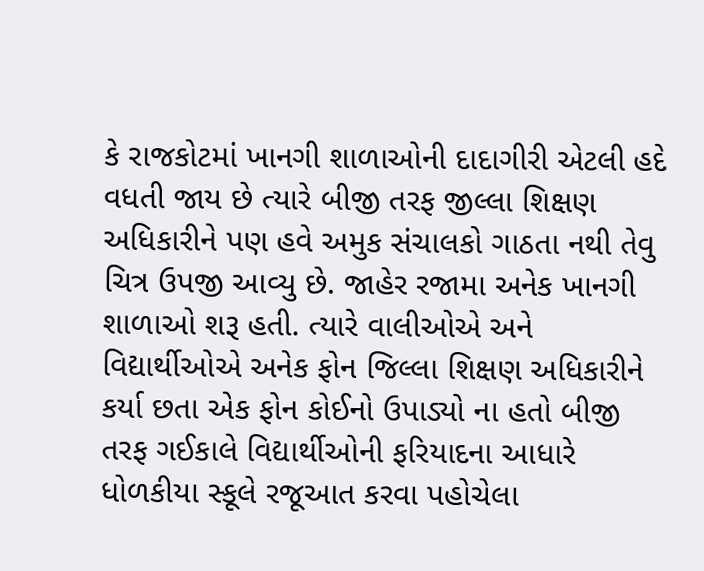કે રાજકોટમાં ખાનગી શાળાઓની દાદાગીરી એટલી હદે વધતી જાય છે ત્યારે બીજી તરફ જીલ્લા શિક્ષણ અધિકારીને પણ હવે અમુક સંચાલકો ગાઠતા નથી તેવુ ચિત્ર ઉપજી આવ્યુ છે. જાહેર રજામા અનેક ખાનગી શાળાઓ શરૂ હતી. ત્યારે વાલીઓએ અને વિદ્યાર્થીઓએ અનેક ફોન જિલ્લા શિક્ષણ અધિકારીને કર્યા છતા એક ફોન કોઈનો ઉપાડ્યો ના હતો બીજી તરફ ગઈકાલે વિદ્યાર્થીઓની ફરિયાદના આધારે ધોળકીયા સ્કૂલે રજૂઆત કરવા પહોચેલા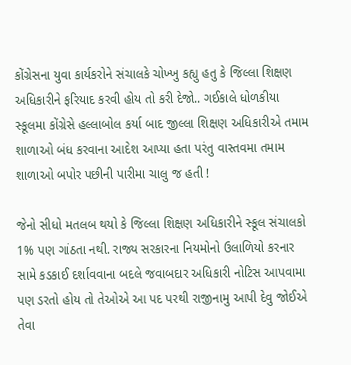કોંગ્રેસના યુવા કાર્યકરોને સંચાલકે ચોખ્ખુ કહ્યુ હતુ કે જિલ્લા શિક્ષણ અધિકારીને ફરિયાદ કરવી હોય તો કરી દેજો.. ગઈકાલે ધોળકીયા સ્કૂલમા કોંગ્રેસે હલ્લાબોલ કર્યા બાદ જીલ્લા શિક્ષણ અધિકારીએ તમામ શાળાઓ બંધ કરવાના આદેશ આપ્યા હતા પરંતુ વાસ્તવમા તમામ શાળાઓ બપોર પછીની પારીમા ચાલુ જ હતી !

જેનો સીધો મતલબ થયો કે જિલ્લા શિક્ષણ અધિકારીને સ્કૂલ સંચાલકો 1% પણ ગાંઠતા નથી. રાજ્ય સરકારના નિયમોનો ઉલાળિયો કરનાર સામે કડકાઈ દર્શાવવાના બદલે જવાબદાર અધિકારી નોટિસ આપવામા પણ ડરતો હોય તો તેઓએ આ પદ પરથી રાજીનામુ આપી દેવુ જોઈએ તેવા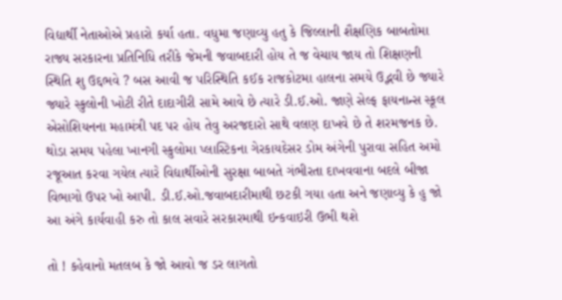વિદ્યાર્થી નેતાઓએ પ્રહારો કર્યા હતા. વધુમા જણાવ્યુ હતુ કે જિલ્લાની શૈક્ષણિક બાબતોમા રાજ્ય સરકારના પ્રતિનિધિ તરીકે જેમની જવાબદારી હોય તે જ વેચાય જાય તો શિક્ષણની સ્થિતિ શુ ઉદ્દભવે ? બસ આવી જ પરિસ્થિતિ કઈક રાજકોટમા હાલના સમયે ઉદ્ભવી છે જ્યારે જ્યારે સ્કુલોની ખોટી રીતે દાદાગીરી સામે આવે છે ત્યારે ડી.ઈ.ઓ. જાણે સેલ્ફ ફાયનાન્સ સ્કૂલ એસોશિયનના મહામંત્રી પદ પર હોય તેવુ અરજદારો સાથે વલણ દાખવે છે તે શરમજનક છે. થોડા સમય પહેલા ખાનગી સ્કુલોમા પ્લાસ્ટિકના ગેરકાયદેસર ડોમ અંગેની પુરાવા સહિત અમો રજૂઆત કરવા ગયેલ ત્યારે વિદ્યાર્થીઓની સુરક્ષા બાબતે ગંભીરતા દાખવવાના બદલે બીજા વિભાગો ઉપર ખો આપી. ડી.ઈ.ઓ.જવાબદારીમાથી છટકી ગયા હતા અને જણાવ્યુ કે હુ જો આ અંગે કાર્યવાહી કરુ તો કાલ સવારે સરકારમાથી ઇન્કવાઇરી ઉભી થશે

તો ! કહેવાનો મતલબ કે જો આવો જ ડર લાગતો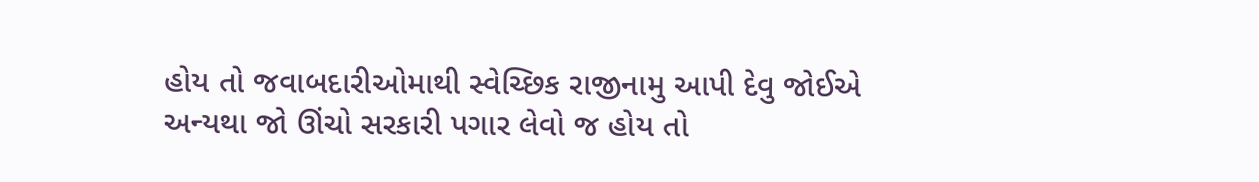હોય તો જવાબદારીઓમાથી સ્વેચ્છિક રાજીનામુ આપી દેવુ જોઈએ અન્યથા જો ઊંચો સરકારી પગાર લેવો જ હોય તો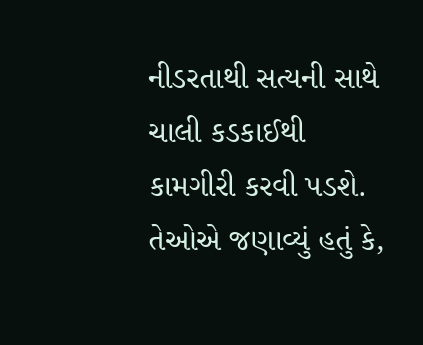નીડરતાથી સત્યની સાથે ચાલી કડકાઈથી કામગીરી કરવી પડશે. તેઓએ જણાવ્યું હતું કે,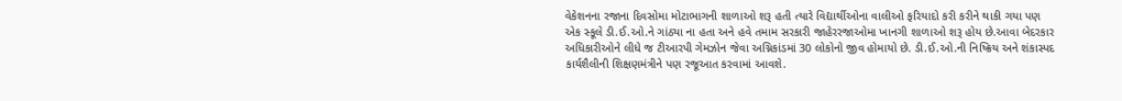વેકેશનના રજાના દિવસોમા મોટાભાગની શાળાઓ શરૂ હતી ત્યારે વિદ્યાર્થીઓના વાલીઓ ફરિયાદો કરી કરીને થાકી ગયા પણ એક સ્કૂલે ડી.ઈ.ઓ.ને ગાંઠ્યા ના હતા અને હવે તમામ સરકારી જાહેરરજાઓમા ખાનગી શાળાઓ શરૂ હોય છે.આવા બેદરકાર અધિકારીઓને લીધે જ ટીઆરપી ગેમઝોન જેવા અગ્નિકાંડમાં 30 લોકોનો જીવ હોમાયો છે. ડી.ઈ.ઓ.ની નિષ્ક્રિય અને શંકાસ્પદ કાર્યશૈલીની શિક્ષણમંત્રીને પણ રજૂઆત કરવામાં આવશે.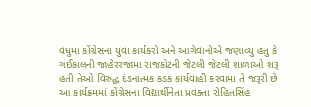વધુમા કોંગ્રેસના યુવા કાર્યકરો અને આગેવાનોએ જણાવ્યુ હતુ કે ગઈકાલની જાહેરરજામા રાજકોટની જેટલી જેટલી શાળાઓ શરૂ હતી તેઓ વિરુદ્ધ દંડનાત્મક કડક કાર્યવાહી કરવામા તે જરૂરી છે આ કાર્યક્રમમાં કોંગ્રેસના વિદ્યાર્થીનેતા પ્રવક્તા રોહિતસિંહ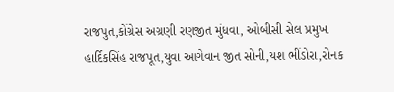રાજપુત,કોંગ્રેસ અગ્રણી રણજીત મુંધવા, ઓબીસી સેલ પ્રમુખ હાર્દિકસિંહ રાજપૂત,યુવા આગેવાન જીત સોની,યશ ભીંડોરા,રોનક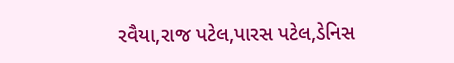રવૈયા,રાજ પટેલ,પારસ પટેલ,ડેનિસ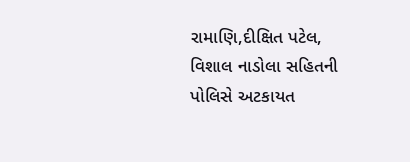રામાણિ,દીક્ષિત પટેલ, વિશાલ નાડોલા સહિતની પોલિસે અટકાયત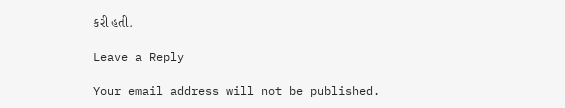કરી હતી.

Leave a Reply

Your email address will not be published.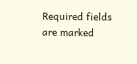Required fields are marked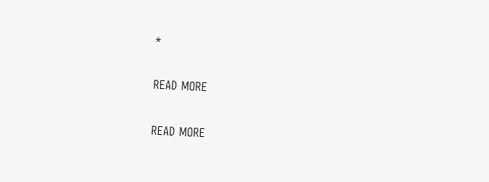*

READ MORE

READ MORE